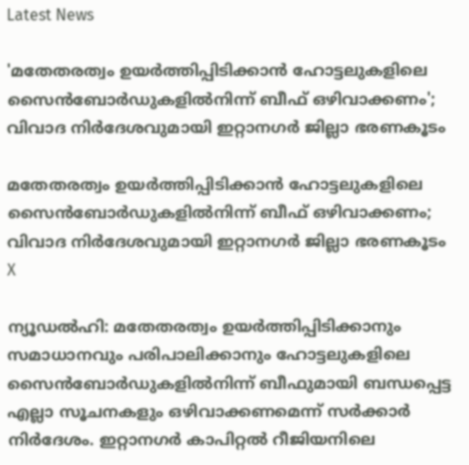Latest News

'മതേതരത്വം ഉയര്‍ത്തിപ്പിടിക്കാന്‍ ഹോട്ടലുകളിലെ സൈന്‍ബോര്‍ഡുകളില്‍നിന്ന് ബീഫ് ഒഴിവാക്കണം'; വിവാദ നിര്‍ദേശവുമായി ഇറ്റാനഗര്‍ ജില്ലാ ഭരണകൂടം

മതേതരത്വം ഉയര്‍ത്തിപ്പിടിക്കാന്‍ ഹോട്ടലുകളിലെ സൈന്‍ബോര്‍ഡുകളില്‍നിന്ന് ബീഫ് ഒഴിവാക്കണം; വിവാദ നിര്‍ദേശവുമായി ഇറ്റാനഗര്‍ ജില്ലാ ഭരണകൂടം
X

ന്യൂഡല്‍ഹി: മതേതരത്വം ഉയര്‍ത്തിപ്പിടിക്കാനും സമാധാനവും പരിപാലിക്കാനും ഹോട്ടലുകളിലെ സൈന്‍ബോര്‍ഡുകളില്‍നിന്ന് ബീഫുമായി ബന്ധപ്പെട്ട എല്ലാ സൂചനകളും ഒഴിവാക്കണമെന്ന് സര്‍ക്കാര്‍ നിര്‍ദേശം. ഇറ്റാനഗര്‍ കാപിറ്റല്‍ റീജിയനിലെ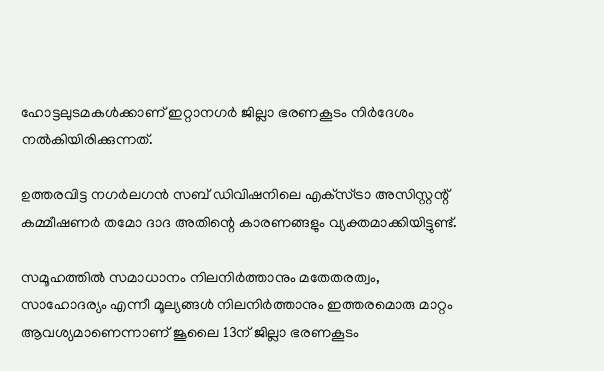ഹോട്ടലുടമകള്‍ക്കാണ് ഇറ്റാനഗര്‍ ജില്ലാ ഭരണകൂടം നിര്‍ദേശം നല്‍കിയിരിക്കുന്നത്.

ഉത്തരവിട്ട നഗര്‍ലഗന്‍ സബ് ഡിവിഷനിലെ എക്‌സ്ട്രാ അസിസ്റ്റന്റ് കമ്മീഷണര്‍ തമോ ദാദ അതിന്റെ കാരണങ്ങളും വ്യക്തമാക്കിയിട്ടുണ്ട്.

സമൂഹത്തില്‍ സമാധാനം നിലനിര്‍ത്താനും മതേതരത്വം, സാഹോദര്യം എന്നീ മൂല്യങ്ങള്‍ നിലനിര്‍ത്താനും ഇത്തരമൊരു മാറ്റം ആവശ്യമാണെന്നാണ് ജൂലൈ 13ന് ജില്ലാ ഭരണകൂടം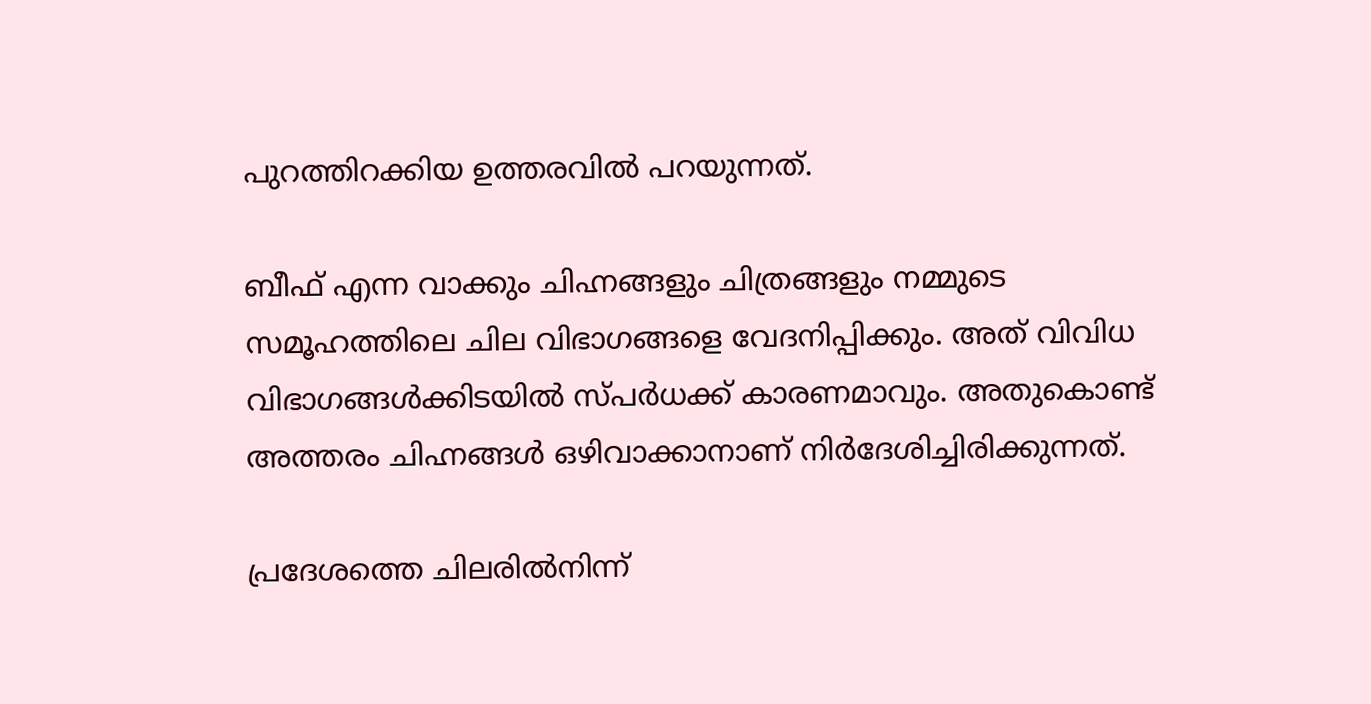പുറത്തിറക്കിയ ഉത്തരവില്‍ പറയുന്നത്.

ബീഫ് എന്ന വാക്കും ചിഹ്നങ്ങളും ചിത്രങ്ങളും നമ്മുടെ സമൂഹത്തിലെ ചില വിഭാഗങ്ങളെ വേദനിപ്പിക്കും. അത് വിവിധ വിഭാഗങ്ങള്‍ക്കിടയില്‍ സ്പര്‍ധക്ക് കാരണമാവും. അതുകൊണ്ട് അത്തരം ചിഹ്നങ്ങള്‍ ഒഴിവാക്കാനാണ് നിര്‍ദേശിച്ചിരിക്കുന്നത്.

പ്രദേശത്തെ ചിലരില്‍നിന്ന്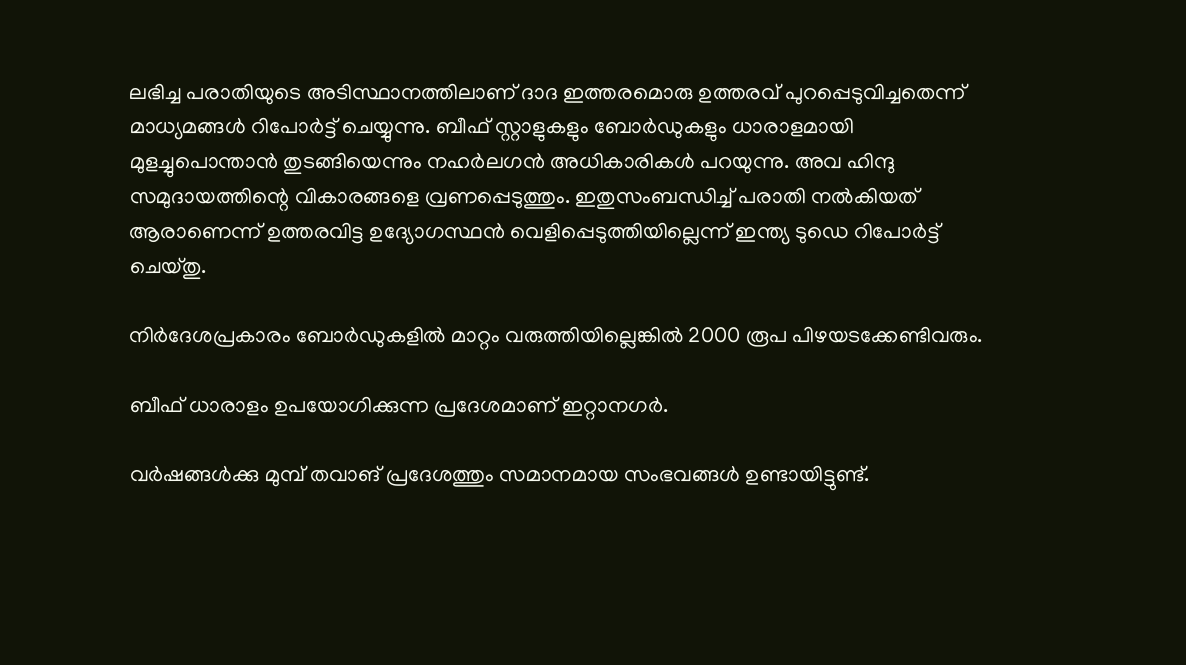ലഭിച്ച പരാതിയുടെ അടിസ്ഥാനത്തിലാണ് ദാദ ഇത്തരമൊരു ഉത്തരവ് പുറപ്പെടുവിച്ചതെന്ന് മാധ്യമങ്ങള്‍ റിപോര്‍ട്ട് ചെയ്യുന്നു. ബീഫ് സ്റ്റാളുകളും ബോര്‍ഡുകളും ധാരാളമായി മുളച്ചുപൊന്താന്‍ തുടങ്ങിയെന്നും നഹര്‍ലഗന്‍ അധികാരികള്‍ പറയുന്നു. അവ ഹിന്ദു സമുദായത്തിന്റെ വികാരങ്ങളെ വ്രണപ്പെടുത്തും. ഇതുസംബന്ധിച്ച് പരാതി നല്‍കിയത് ആരാണെന്ന് ഉത്തരവിട്ട ഉദ്യോഗസ്ഥന്‍ വെളിപ്പെടുത്തിയില്ലെന്ന് ഇന്ത്യ ടുഡെ റിപോര്‍ട്ട് ചെയ്തു.

നിര്‍ദേശപ്രകാരം ബോര്‍ഡുകളില്‍ മാറ്റം വരുത്തിയില്ലെങ്കില്‍ 2000 രൂപ പിഴയടക്കേണ്ടിവരും.

ബീഫ് ധാരാളം ഉപയോഗിക്കുന്ന പ്രദേശമാണ് ഇറ്റാനഗര്‍.

വര്‍ഷങ്ങള്‍ക്കു മുമ്പ് തവാങ് പ്രദേശത്തും സമാനമായ സംഭവങ്ങള്‍ ഉണ്ടായിട്ടുണ്ട്.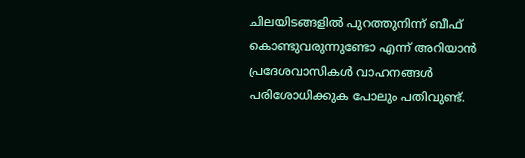ചിലയിടങ്ങളില്‍ പുറത്തുനിന്ന് ബീഫ് കൊണ്ടുവരുന്നുണ്ടോ എന്ന് അറിയാന്‍ പ്രദേശവാസികള്‍ വാഹനങ്ങള്‍ പരിശോധിക്കുക പോലും പതിവുണ്ട്.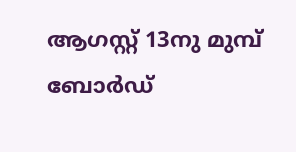ആഗസ്റ്റ് 13നു മുമ്പ് ബോര്‍ഡ്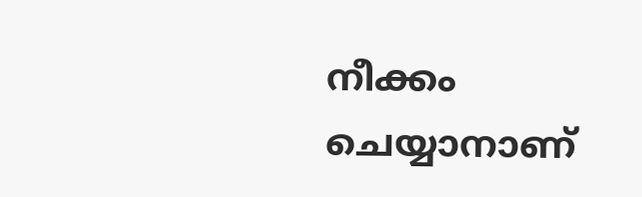നീക്കം ചെയ്യാനാണ്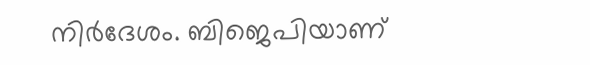നിര്‍ദേശം. ബിജെപിയാണ്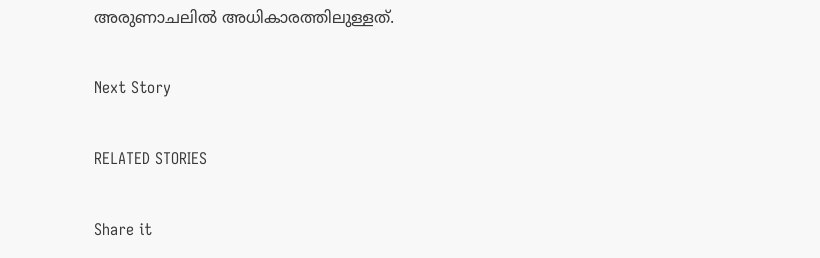അരുണാചലില്‍ അധികാരത്തിലുള്ളത്.

Next Story

RELATED STORIES

Share it